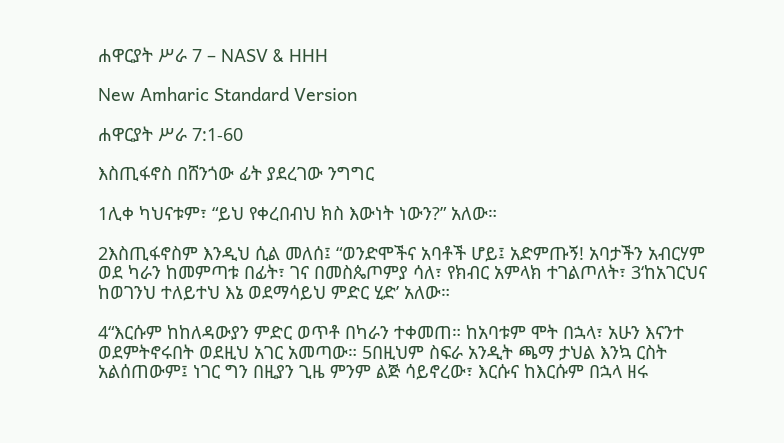ሐዋርያት ሥራ 7 – NASV & HHH

New Amharic Standard Version

ሐዋርያት ሥራ 7:1-60

እስጢፋኖስ በሸንጎው ፊት ያደረገው ንግግር

1ሊቀ ካህናቱም፣ “ይህ የቀረበብህ ክስ እውነት ነውን?” አለው።

2እስጢፋኖስም እንዲህ ሲል መለሰ፤ “ወንድሞችና አባቶች ሆይ፤ አድምጡኝ! አባታችን አብርሃም ወደ ካራን ከመምጣቱ በፊት፣ ገና በመስጴጦምያ ሳለ፣ የክብር አምላክ ተገልጦለት፣ 3‘ከአገርህና ከወገንህ ተለይተህ እኔ ወደማሳይህ ምድር ሂድ’ አለው።

4“እርሱም ከከለዳውያን ምድር ወጥቶ በካራን ተቀመጠ። ከአባቱም ሞት በኋላ፣ አሁን እናንተ ወደምትኖሩበት ወደዚህ አገር አመጣው። 5በዚህም ስፍራ አንዲት ጫማ ታህል እንኳ ርስት አልሰጠውም፤ ነገር ግን በዚያን ጊዜ ምንም ልጅ ሳይኖረው፣ እርሱና ከእርሱም በኋላ ዘሩ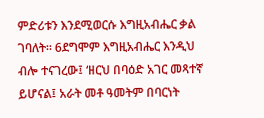ምድሪቱን እንደሚወርሱ እግዚአብሔር ቃል ገባለት። 6ደግሞም እግዚአብሔር እንዲህ ብሎ ተናገረው፤ ‘ዘርህ በባዕድ አገር መጻተኛ ይሆናል፤ አራት መቶ ዓመትም በባርነት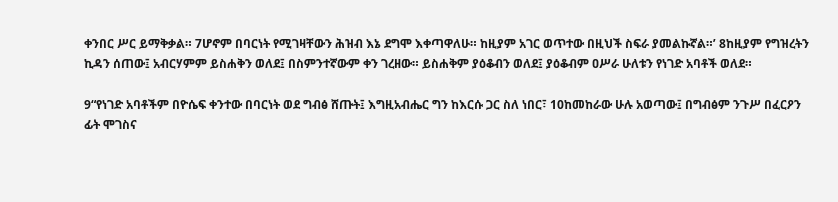ቀንበር ሥር ይማቅቃል። 7ሆኖም በባርነት የሚገዛቸውን ሕዝብ እኔ ደግሞ እቀጣዋለሁ። ከዚያም አገር ወጥተው በዚህች ስፍራ ያመልኩኛል።’ 8ከዚያም የግዝረትን ኪዳን ሰጠው፤ አብርሃምም ይስሐቅን ወለደ፤ በስምንተኛውም ቀን ገረዘው። ይስሐቅም ያዕቆብን ወለደ፤ ያዕቆብም ዐሥራ ሁለቱን የነገድ አባቶች ወለደ።

9“የነገድ አባቶችም በዮሴፍ ቀንተው በባርነት ወደ ግብፅ ሸጡት፤ እግዚአብሔር ግን ከእርሱ ጋር ስለ ነበር፣ 10ከመከራው ሁሉ አወጣው፤ በግብፅም ንጉሥ በፈርዖን ፊት ሞገስና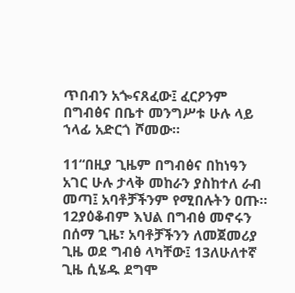ጥበብን አጐናጸፈው፤ ፈርዖንም በግብፅና በቤተ መንግሥቱ ሁሉ ላይ ኀላፊ አድርጎ ሾመው።

11“በዚያ ጊዜም በግብፅና በከነዓን አገር ሁሉ ታላቅ መከራን ያስከተለ ራብ መጣ፤ አባቶቻችንም የሚበሉትን ዐጡ። 12ያዕቆብም እህል በግብፅ መኖሩን በሰማ ጊዜ፣ አባቶቻችንን ለመጀመሪያ ጊዜ ወደ ግብፅ ላካቸው፤ 13ለሁለተኛ ጊዜ ሲሄዱ ደግሞ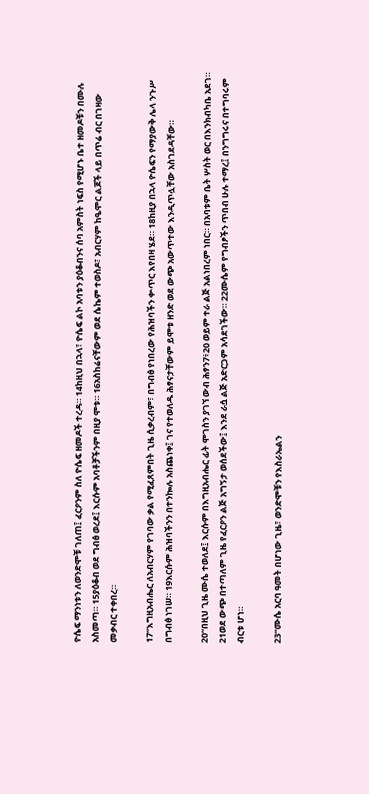ዮሴፍ ማንነቱን ለወንድሞቹ ገለጠ፤ ፈርዖንም ስለ ዮሴፍ ዘመዶች ተረዳ። 14ከዚህ በኋላ፣ ዮሴፍ ልኮ አባቱን ያዕቆብንና ሰባ አምስት ነፍስ የሚሆኑ ቤተ ዘመዶቹን በሙሉ አስመጣ። 15ያዕቆብ ወደ ግብፅ ወረደ፤ እርሱም አባቶቻችንም በዚያ ሞቱ። 16አስከሬናቸውም ወደ ሴኬም ተወስዶ፣ አብርሃም ከዔሞር ልጆች ላይ በጥሬ ብር በገዛው መቃብር ተቀበረ።

17“እግዚአብሔር ለአብርሃም የገባው ቃል የሚፈጸምበት ጊዜ ሲቃረብም፣ በግብፅ የነበረው የሕዝባችን ቍጥር እየበዛ ሄደ። 18ከዚያ በኋላ ዮሴፍን የማያውቅ ሌላ ንጉሥ በግብፅ ነገሠ። 19እርሱም ሕዝባችንን በተንኰሉ አስጨነቀ፤ ገና የተወለዱ ሕፃናታቸውም ይሞቱ ዘንድ ወደ ውጭ አውጥተው እንዲጥሏቸው አስገደዳቸው።

20“በዚህ ጊዜ ሙሴ ተወለደ፤ እርሱም በእግዚአብሔር ፊት ሞገስን ያገኘ ውብ ሕፃን7፥20 ወይም ተራ ልጅ አልነበረም ነበር። በአባቱም ቤት ሦስት ወር በእንክብካቤ አደገ። 21ወደ ውጭ በተጣለም ጊዜ የፈርዖን ልጅ አግኝታ ወሰደችው፤ እንደ ራሷ ልጅ አድርጋም አሳደገችው። 22ሙሴም የግብፆችን ጥበብ ሁሉ ተማረ፤ በንግግሩና በተግባሩም ብርቱ ሆነ።

23“ሙሴ አርባ ዓመት በሆነው ጊዜ፣ ወንድሞቹን የእስራኤልን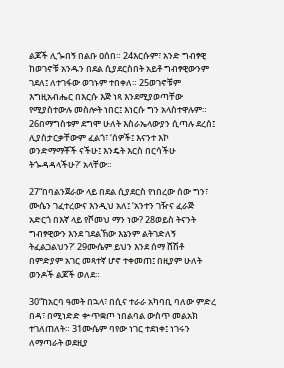ልጆች ሊጐበኝ በልቡ ዐሰበ። 24እርሱም፣ አንድ ግብፃዊ ከወገኖቹ አንዱን በደል ሲያደርስበት አይቶ ግብፃዊውንም ገደለ፤ ለተገፋው ወገኑም ተበቀለ። 25ወገኖቹም እግዚአብሔር በእርሱ እጅ ነጻ እንደሚያወጣቸው የሚያስተውሉ መስሎት ነበር፤ እነርሱ ግን አላስተዋሉም። 26በማግስቱም ደግሞ ሁለት እስራኤላውያን ሲጣሉ ደረሰ፤ ሊያስታርቃቸውም ፈልጎ፣ ‘ሰዎች፤ እናንተ እኮ ወንድማማቾች ናችሁ፤ እንዴት እርስ በርሳችሁ ትጐዳዳላችሁ?’ አላቸው።

27“በባልንጀራው ላይ በደል ሲያደርስ የነበረው ሰው ግን፣ ሙሴን ገፈተረውና እንዲህ አለ፤ ‘አንተን ገዥና ፈራጅ አድርጎ በእኛ ላይ የሾመህ ማን ነው? 28ወይስ ትናንት ግብፃዊውን እንደ ገደልኸው እኔንም ልትገድለኝ ትፈልጋልህን?’ 29ሙሴም ይህን እንደ ሰማ ሸሽቶ በምድያም አገር መጻተኛ ሆኖ ተቀመጠ፤ በዚያም ሁለት ወንዶች ልጆች ወለደ።

30“ከአርባ ዓመት በኋላ፣ በሲና ተራራ አካባቢ ባለው ምድረ በዳ፣ በሚነድድ ቍጥቋጦ ነበልባል ውስጥ መልአክ ተገለጠለት። 31ሙሴም ባየው ነገር ተደነቀ፤ ነገሩን ለማጣራት ወደዚያ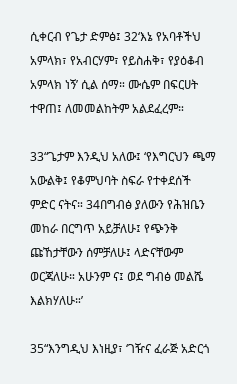ሲቀርብ የጌታ ድምፅ፤ 32‘እኔ የአባቶችህ አምላክ፣ የአብርሃም፣ የይስሐቅ፣ የያዕቆብ አምላክ ነኝ’ ሲል ሰማ። ሙሴም በፍርሀት ተዋጠ፤ ለመመልከትም አልደፈረም።

33“ጌታም እንዲህ አለው፤ ‘የእግርህን ጫማ አውልቅ፤ የቆምህባት ስፍራ የተቀደሰች ምድር ናትና። 34በግብፅ ያለውን የሕዝቤን መከራ በርግጥ አይቻለሁ፤ የጭንቅ ጩኸታቸውን ሰምቻለሁ፤ ላድናቸውም ወርጃለሁ። አሁንም ና፤ ወደ ግብፅ መልሼ እልክሃለሁ።’

35“እንግዲህ እነዚያ፣ ‘ገዥና ፈራጅ አድርጎ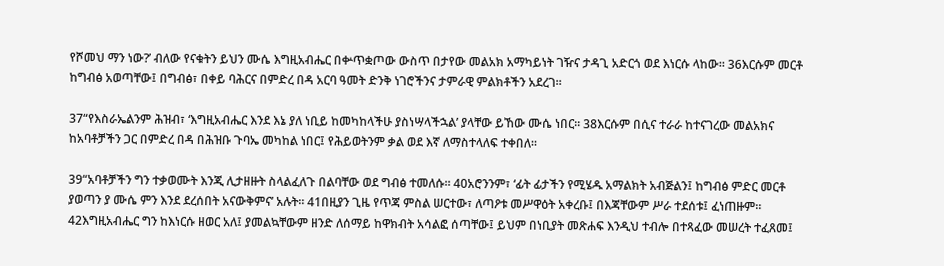የሾመህ ማን ነው?’ ብለው የናቁትን ይህን ሙሴ እግዚአብሔር በቍጥቋጦው ውስጥ በታየው መልአክ አማካይነት ገዥና ታዳጊ አድርጎ ወደ እነርሱ ላከው። 36እርሱም መርቶ ከግብፅ አወጣቸው፤ በግብፅ፣ በቀይ ባሕርና በምድረ በዳ አርባ ዓመት ድንቅ ነገሮችንና ታምራዊ ምልክቶችን አደረገ።

37“የእስራኤልንም ሕዝብ፣ ‘እግዚአብሔር እንደ እኔ ያለ ነቢይ ከመካከላችሁ ያስነሣላችኋል’ ያላቸው ይኸው ሙሴ ነበር። 38እርሱም በሲና ተራራ ከተናገረው መልአክና ከአባቶቻችን ጋር በምድረ በዳ በሕዝቡ ጉባኤ መካከል ነበር፤ የሕይወትንም ቃል ወደ እኛ ለማስተላለፍ ተቀበለ።

39“አባቶቻችን ግን ተቃወሙት እንጂ ሊታዘዙት ስላልፈለጉ በልባቸው ወደ ግብፅ ተመለሱ። 40አሮንንም፣ ‘ፊት ፊታችን የሚሄዱ አማልክት አብጅልን፤ ከግብፅ ምድር መርቶ ያወጣን ያ ሙሴ ምን እንደ ደረሰበት አናውቅምና’ አሉት። 41በዚያን ጊዜ የጥጃ ምስል ሠርተው፣ ለጣዖቱ መሥዋዕት አቀረቡ፤ በእጃቸውም ሥራ ተደሰቱ፤ ፈነጠዙም። 42እግዚአብሔር ግን ከእነርሱ ዘወር አለ፤ ያመልኳቸውም ዘንድ ለሰማይ ከዋክብት አሳልፎ ሰጣቸው፤ ይህም በነቢያት መጽሐፍ እንዲህ ተብሎ በተጻፈው መሠረት ተፈጸመ፤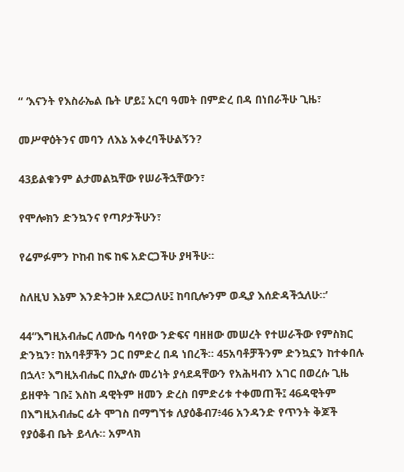“ ‘እናንት የእስራኤል ቤት ሆይ፤ አርባ ዓመት በምድረ በዳ በነበራችሁ ጊዜ፣

መሥዋዕትንና መባን ለእኔ አቀረባችሁልኝን?

43ይልቁንም ልታመልኳቸው የሠራችኋቸውን፣

የሞሎክን ድንኳንና የጣዖታችሁን፣

የሬምፉምን ኮከብ ከፍ ከፍ አድርጋችሁ ያዛችሁ።

ስለዚህ እኔም እንድትጋዙ አደርጋለሁ፤ ከባቢሎንም ወዲያ እሰድዳችኋለሁ።’

44“እግዚአብሔር ለሙሴ ባሳየው ንድፍና ባዘዘው መሠረት የተሠራችው የምስክር ድንኳን፣ ከአባቶቻችን ጋር በምድረ በዳ ነበረች። 45አባቶቻችንም ድንኳኗን ከተቀበሉ በኋላ፣ እግዚአብሔር በኢያሱ መሪነት ያሳደዳቸውን የአሕዛብን አገር በወረሱ ጊዜ ይዘዋት ገቡ፤ እስከ ዳዊትም ዘመን ድረስ በምድሪቱ ተቀመጠች፤ 46ዳዊትም በእግዚአብሔር ፊት ሞገስ በማግኘቱ ለያዕቆብ7፥46 አንዳንድ የጥንት ቅጆች የያዕቆብ ቤት ይላሉ። አምላክ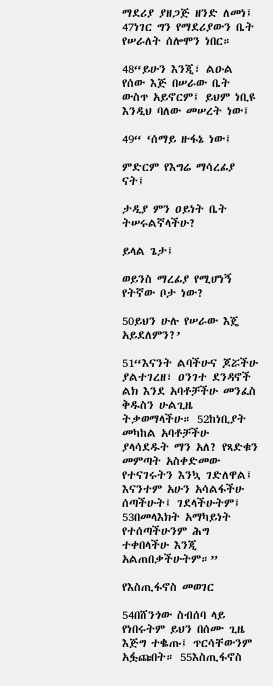ማደሪያ ያዘጋጅ ዘንድ ለመነ፤ 47ነገር ግን የማደሪያውን ቤት የሠራለት ሰሎሞን ነበር።

48“ይሁን እንጂ፣ ልዑል የሰው እጅ በሠራው ቤት ውስጥ አይኖርም፤ ይህም ነቢዩ እንዲህ ባለው መሠረት ነው፤

49“ ‘ሰማይ ዙፋኔ ነው፤

ምድርም የእግሬ ማሳረፊያ ናት፤

ታዲያ ምን ዐይነት ቤት ትሠሩልኛላችሁ?

ይላል ጌታ፤

ወይንስ ማረፊያ የሚሆነኝ የትኛው ቦታ ነው?

50ይህን ሁሉ የሠራው እጄ አይደለምን?’

51“እናንት ልባችሁና ጆሯችሁ ያልተገረዘ፣ ዐንገተ ደንዳኖች ልክ እንደ አባቶቻችሁ መንፈስ ቅዱስን ሁልጊዜ ትቃወማላችሁ። 52ከነቢያት መካከል አባቶቻችሁ ያላሳደዱት ማን አለ? የጻድቁን መምጣት አስቀድመው የተናገሩትን እንኳ ገድለዋል፤ እናንተም አሁን አሳልፋችሁ ሰጣችሁት፤ ገደላችሁትም፤ 53በመላእክት አማካይነት የተሰጣችሁንም ሕግ ተቀበላችሁ እንጂ አልጠበቃችሁትም።”

የእስጢፋኖስ መወገር

54በሸንጎው ስብሰባ ላይ የነበሩትም ይህን በሰሙ ጊዜ እጅግ ተቈጡ፤ ጥርሳቸውንም አፏጩበት። 55እስጢፋኖስ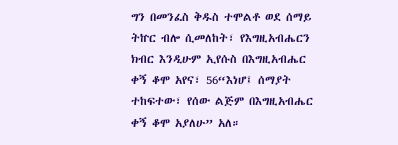ግን በመንፈስ ቅዱስ ተሞልቶ ወደ ሰማይ ትኵር ብሎ ሲመለከት፣ የእግዚአብሔርን ክብር እንዲሁም ኢየሱስ በእግዚአብሔር ቀኝ ቆሞ አየና፣ 56“እነሆ፤ ሰማያት ተከፍተው፣ የሰው ልጅም በእግዚአብሔር ቀኝ ቆሞ አያለሁ” አለ።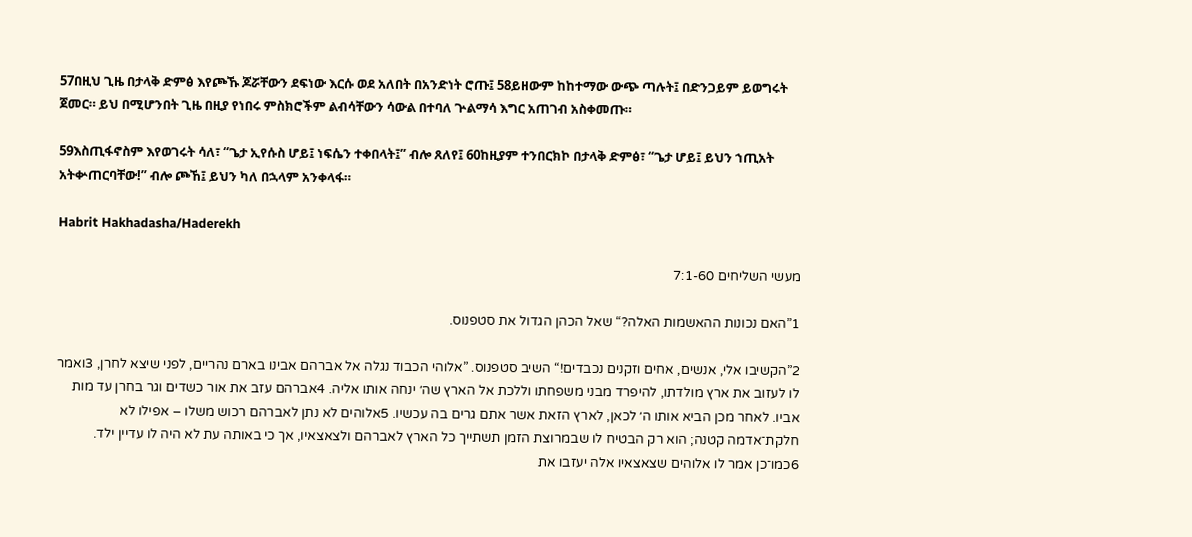57በዚህ ጊዜ በታላቅ ድምፅ እየጮኹ ጆሯቸውን ደፍነው እርሱ ወደ አለበት በአንድነት ሮጡ፤ 58ይዘውም ከከተማው ውጭ ጣሉት፤ በድንጋይም ይወግሩት ጀመር። ይህ በሚሆንበት ጊዜ በዚያ የነበሩ ምስክሮችም ልብሳቸውን ሳውል በተባለ ጕልማሳ እግር አጠገብ አስቀመጡ።

59እስጢፋኖስም እየወገሩት ሳለ፣ “ጌታ ኢየሱስ ሆይ፤ ነፍሴን ተቀበላት፤” ብሎ ጸለየ፤ 60ከዚያም ተንበርክኮ በታላቅ ድምፅ፣ “ጌታ ሆይ፤ ይህን ኀጢአት አትቍጠርባቸው!” ብሎ ጮኸ፤ ይህን ካለ በኋላም አንቀላፋ።

Habrit Hakhadasha/Haderekh

מעשי השליחים 7:1-60

1”האם נכונות ההאשמות האלה?“ שאל הכהן הגדול את סטפנוס.

2”הקשיבו אלי, אנשים, אחים וזקנים נכבדים!“ השיב סטפנוס. ”אלוהי הכבוד נגלה אל אברהם אבינו בארם נהריים, לפני שיצא לחרן, 3ואמר לו לעזוב את ארץ מולדתו, להיפרד מבני משפחתו וללכת אל הארץ שה׳ ינחה אותו אליה. 4אברהם עזב את אור כשדים וגר בחרן עד מות אביו. לאחר מכן הביא אותו ה׳ לכאן, לארץ הזאת אשר אתם גרים בה עכשיו. 5אלוהים לא נתן לאברהם רכוש משלו – אפילו לא חלקת־אדמה קטנה; הוא רק הבטיח לו שבמרוצת הזמן תשתייך כל הארץ לאברהם ולצאצאיו, אך כי באותה עת לא היה לו עדיין ילד. 6כמו־כן אמר לו אלוהים שצאצאיו אלה יעזבו את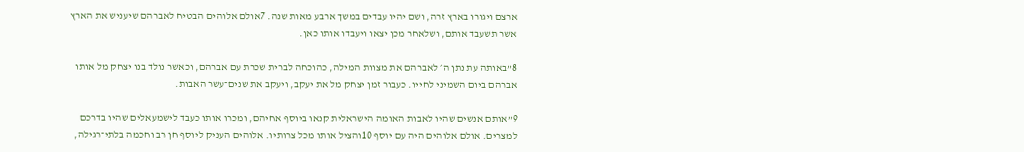ארצם ויגורו בארץ זרה, ושם יהיו עבדים במשך ארבע מאות שנה. 7אולם אלוהים הבטיח לאברהם שיעניש את הארץ אשר תשעבד אותם, ושלאחר מכן יצאו ויעבדו אותו כאן.

8”באותה עת נתן ה׳ לאברהם את מצוות המילה, כהוכחה לברית שכרת עם אברהם, וכאשר נולד בנו יצחק מל אותו אברהם ביום השמיני לחייו. כעבור זמן יצחק מל את יעקב, ויעקב את שנים־עשר האבות.

9”אותם אנשים שהיו לאבות האומה הישראלית קנאו ביוסף אחיהם, ומכרו אותו כעבד לישמעאלים שהיו בדרכם למצרים. אולם אלוהים היה עם יוסף 10והציל אותו מכל צרותיו. אלוהים העניק ליוסף חן רב וחכמה בלתי־רגילה,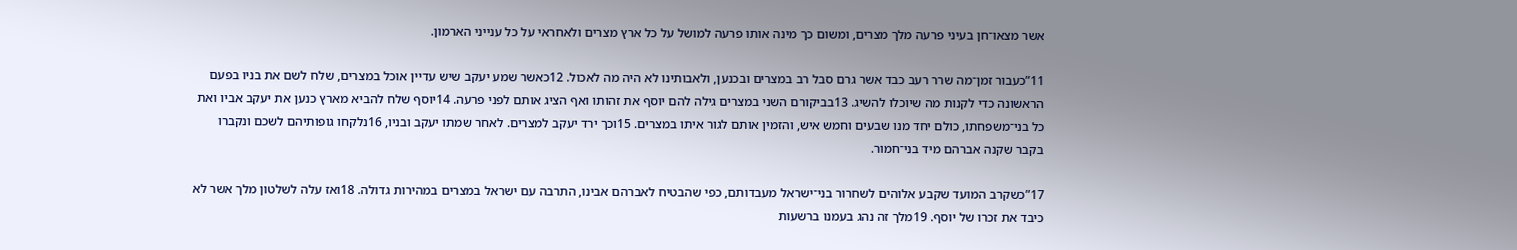אשר מצאו־חן בעיני פרעה מלך מצרים, ומשום כך מינה אותו פרעה למושל על כל ארץ מצרים ולאחראי על כל ענייני הארמון.

11”כעבור זמן־מה שרר רעב כבד אשר גרם סבל רב במצרים ובכנען, ולאבותינו לא היה מה לאכול. 12כאשר שמע יעקב שיש עדיין אוכל במצרים, שלח לשם את בניו בפעם הראשונה כדי לקנות מה שיוכלו להשיג. 13בביקורם השני במצרים גילה להם יוסף את זהותו ואף הציג אותם לפני פרעה. 14יוסף שלח להביא מארץ כנען את יעקב אביו ואת כל בני־משפחתו, כולם יחד מנו שבעים וחמש איש, והזמין אותם לגור איתו במצרים. 15וכך ירד יעקב למצרים. לאחר שמתו יעקב ובניו, 16נלקחו גופותיהם לשכם ונקברו בקבר שקנה אברהם מיד בני־חמור.

17”כשקרב המועד שקבע אלוהים לשחרור בני־ישראל מעבדותם, כפי שהבטיח לאברהם אבינו, התרבה עם ישראל במצרים במהירות גדולה. 18ואז עלה לשלטון מלך אשר לא כיבד את זכרו של יוסף. 19מלך זה נהג בעמנו ברשעות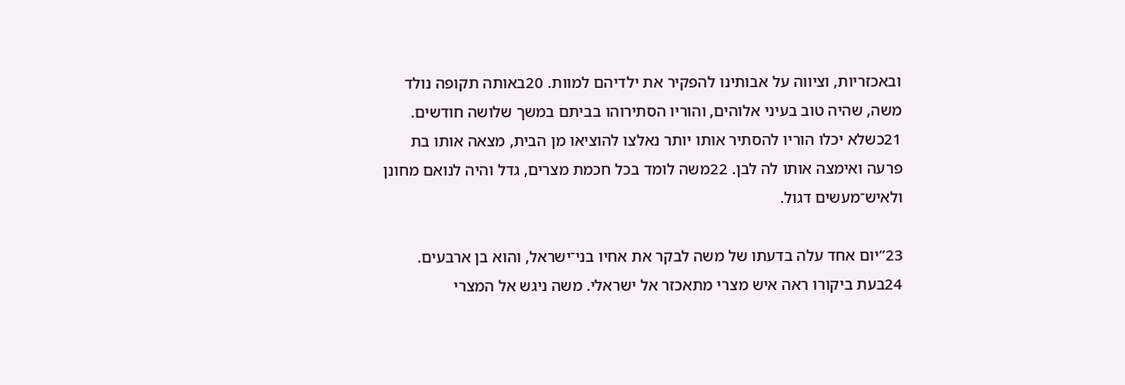ובאכזריות, וציווה על אבותינו להפקיר את ילדיהם למוות. 20באותה תקופה נולד משה, שהיה טוב בעיני אלוהים, והוריו הסתירוהו בביתם במשך שלושה חודשים. 21כשלא יכלו הוריו להסתיר אותו יותר נאלצו להוציאו מן הבית, מצאה אותו בת פרעה ואימצה אותו לה לבן. 22משה לומד בכל חכמת מצרים, גדל והיה לנואם מחונן ולאיש־מעשים דגול.

23”יום אחד עלה בדעתו של משה לבקר את אחיו בני־ישראל, והוא בן ארבעים. 24בעת ביקורו ראה איש מצרי מתאכזר אל ישראלי. משה ניגש אל המצרי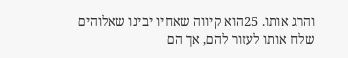והרג אותו. 25הוא קיווה שאחיו יבינו שאלוהים שלח אותו לעזור להם, אך הם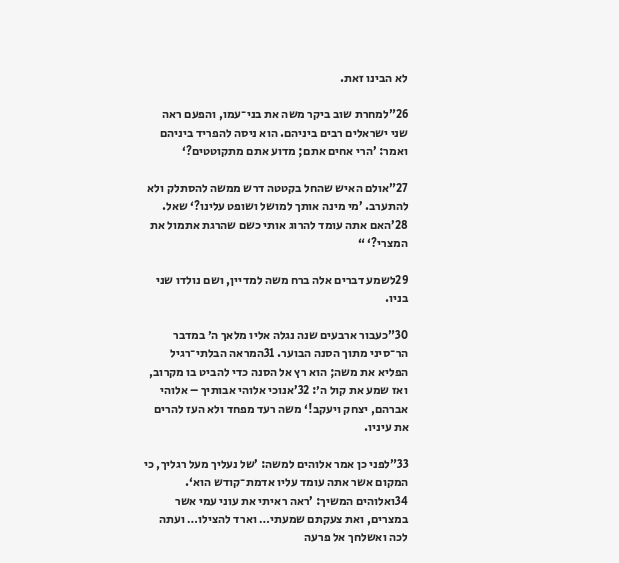לא הבינו זאת.

26”למחרת שוב ביקר משה את בני־עמו, והפעם ראה שני ישראלים רבים ביניהם. הוא ניסה להפריד ביניהם ואמר: ’הרי אחים אתם; מדוע אתם מתקוטטים?‘

27”אולם האיש שהחל בקטטה דרש ממשה להסתלק ולא להתערב. ’מי מינה אותך למושל ושופט עלינו?‘ שאל. 28’האם אתה עומד להרוג אותי כשם שהרגת אתמול את המצרי?‘ “

29לשמע דברים אלה ברח משה למדיין, ושם נולדו שני בניו.

30”כעבור ארבעים שנה נגלה אליו מלאך ה׳ במדבר הר־סיני מתוך הסנה הבוער. 31המראה הבלתי־רגיל הפליא את משה; הוא רץ אל הסנה כדי להביט בו מקרוב, ואז שמע את קול ה׳: 32’אנוכי אלוהי אבותיך – אלוהי אברהם, יצחק ויעקב!‘ משה רעד מפחד ולא העז להרים את עיניו.

33”לפני כן אמר אלוהים למשה: ’של נעליך מעל רגליך, כי המקום אשר אתה עומד עליו אדמת־קודש הוא‘. 34ואלוהים המשיך: ’ראה ראיתי את עוני עמי אשר במצרים, ואת צעקתם שמעתי… וארד להצילו… ועתה לכה ואשלחך אל פרעה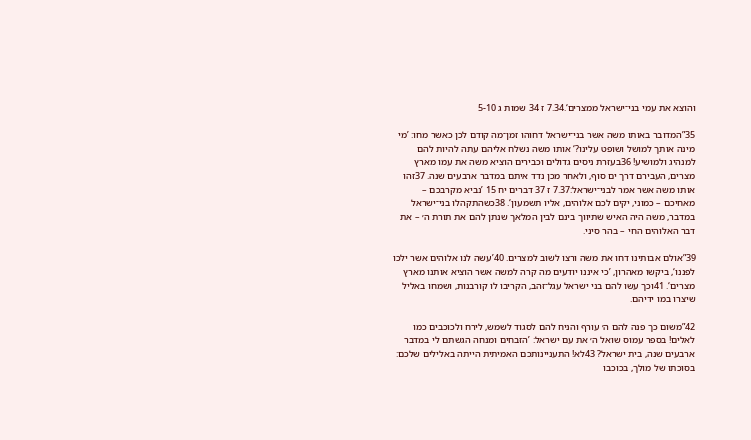והוצא את עמי בני־ישראל ממצרים‘.7.34 ז 34 שמות ג 5-10

35”המדובר באותו משה אשר בני־ישראל דחוהו זמן־מה קודם לכן כאשר מחו: ’מי מינה אותך למושל ושופט עלינו?‘ אותו משה נשלח אליהם עתה להיות להם למנהיג ולמושיע! 36בעזרת ניסים גדולים וכבירים הוציא משה את עמו מארץ מצרים, העבירם דרך ים סוף, ולאחר מכן נדד איתם במדבר ארבעים שנה. 37זהו אותו משה אשר אמר לבני־ישראל:7.37 ז 37 דברים יח 15 ’נביא מקרבכם – מאחיכם – כמוני, יקים לכם אלוהים, אליו תשמעון‘. 38כשהתקהלו בני־ישראל במדבר, משה היה האיש שתיווך בינם לבין המלאך שנתן להם את תורת ה׳ – את דבר האלוהים החי – בהר סיני.

39”אולם אבותינו דחו את משה ורצו לשוב למצרים. 40’עשה לנו אלוהים אשר ילכו לפננו‘, ביקשו מאהרון, ’כי איננו יודעים מה קרה למשה אשר הוציא אותנו מארץ מצרים‘. 41וכך עשו להם בני ישראל עגל־זהב, הקריבו לו קורבנות, ושמחו באליל שיצרו במו ידיהם.

42”משום כך פנה להם ה׳ עורף והניח להם לסגוד לשמש, לירח ולכוכבים כמו לאלים! בספר עמוס שואל ה׳ את עם ישראל: ’הזבחים ומנחה הגשתם לי במדבר ארבעים שנה, בית ישראל? 43לא! התעניינותכם האמיתית הייתה באלילים שלכם: בסוכתו של מולך, בכוכבו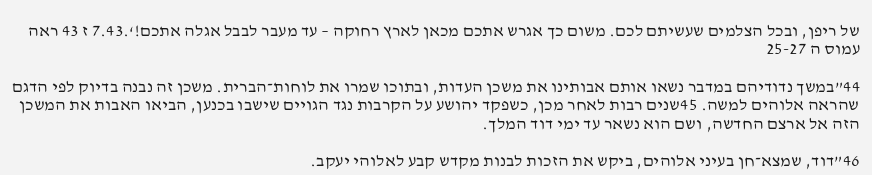של ריפן, ובכל הצלמים שעשיתם לכם. משום כך אגרש אתכם מכאן לארץ רחוקה – עד מעבר לבבל אגלה אתכם!‘.7.43 ז 43 ראה עמוס ה 25-27

44”במשך נדודיהם במדבר נשאו אותם אבותינו את משכן העדות, ובתוכו שמרו את לוחות־הברית. משכן זה נבנה בדיוק לפי הדגם שהראה אלוהים למשה. 45שנים רבות לאחר מכן, כשפקד יהושע על הקרבות נגד הגויים שישבו בכנען, הביאו האבות את המשכן הזה אל ארצם החדשה, ושם הוא נשאר עד ימי דוד המלך.

46”דוד, שמצא־חן בעיני אלוהים, ביקש את הזכות לבנות מקדש קבע לאלוהי יעקב.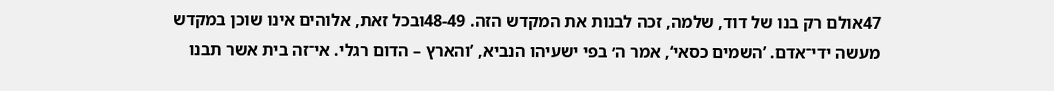47אולם רק בנו של דוד, שלמה, זכה לבנות את המקדש הזה. 48-49ובכל זאת, אלוהים אינו שוכן במקדש מעשה ידי־אדם. ’השמים כסאי‘, אמר ה׳ בפי ישעיהו הנביא, ’והארץ – הדום רגלי. אי־זה בית אשר תבנו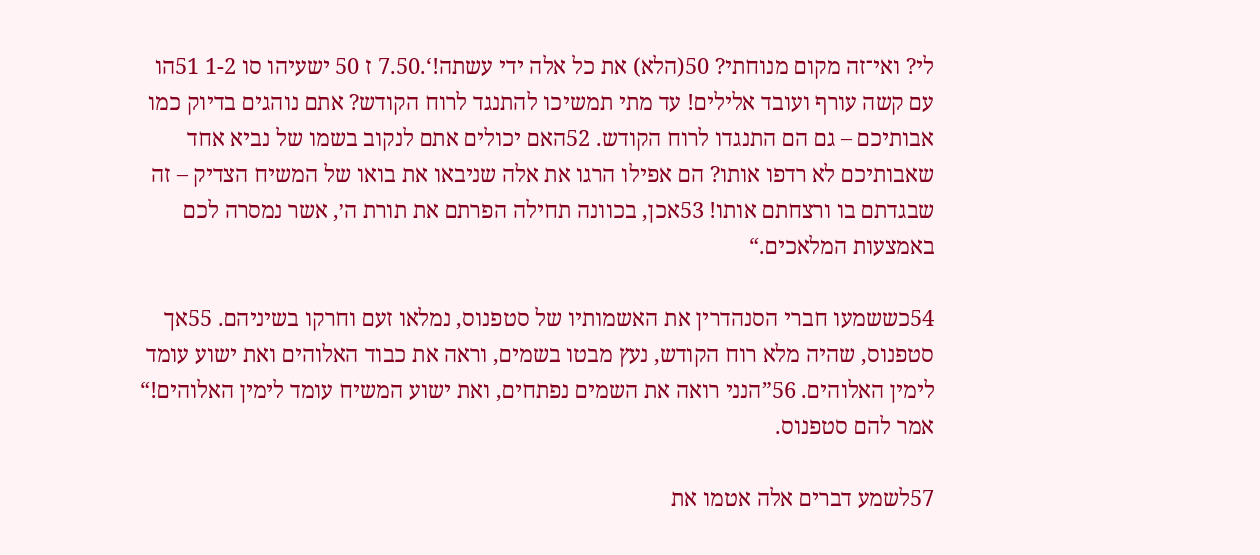לי? ואי־זה מקום מנוחתי? 50(הלא) את כל אלה ידי עשתה!‘.7.50 ז 50 ישעיהו סו 1-2 51הו עם קשה עורף ועובד אלילים! עד מתי תמשיכו להתנגד לרוח הקודש? אתם נוהגים בדיוק כמו אבותיכם – גם הם התנגדו לרוח הקודש. 52האם יכולים אתם לנקוב בשמו של נביא אחד שאבותיכם לא רדפו אותו? הם אפילו הרגו את אלה שניבאו את בואו של המשיח הצדיק – זה שבגדתם בו ורצחתם אותו! 53אכן, בכוונה תחילה הפרתם את תורת ה׳, אשר נמסרה לכם באמצעות המלאכים.“

54כששמעו חברי הסנהדרין את האשמותיו של סטפנוס, נמלאו זעם וחרקו בשיניהם. 55אך סטפנוס, שהיה מלא רוח הקודש, נעץ מבטו בשמים, וראה את כבוד האלוהים ואת ישוע עומד לימין האלוהים. 56”הנני רואה את השמים נפתחים, ואת ישוע המשיח עומד לימין האלוהים!“ אמר להם סטפנוס.

57לשמע דברים אלה אטמו את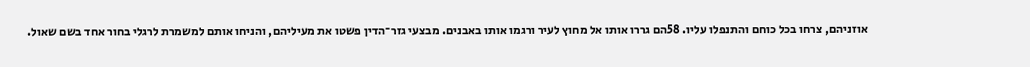אוזניהם, צרחו בכל כוחם והתנפלו עליו. 58הם גררו אותו אל מחוץ לעיר ורגמו אותו באבנים. מבצעי גזר־הדין פשטו את מעיליהם, והניחו אותם למשמרת לרגלי בחור אחד בשם שאול.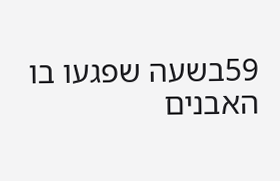59בשעה שפגעו בו האבנים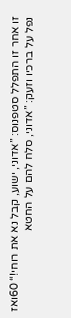זו אחר זו התפלל סטפנוס: ”אדוני, ישוע, קבל נא את רוחי!“ 60ואז נפל על ברכיו וזעק: ”אדוני, סלח להם על החטא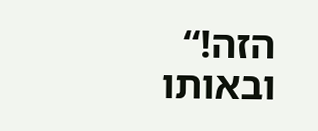הזה!“ ובאותו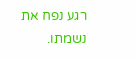רגע נפח את נשמתו.